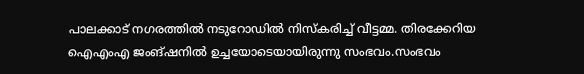പാലക്കാട് നഗരത്തിൽ നടുറോഡിൽ നിസ്കരിച്ച് വീട്ടമ്മ. തിരക്കേറിയ ഐഎംഎ ജംങ്ഷനിൽ ഉച്ചയോടെയായിരുന്നു സംഭവം.സംഭവം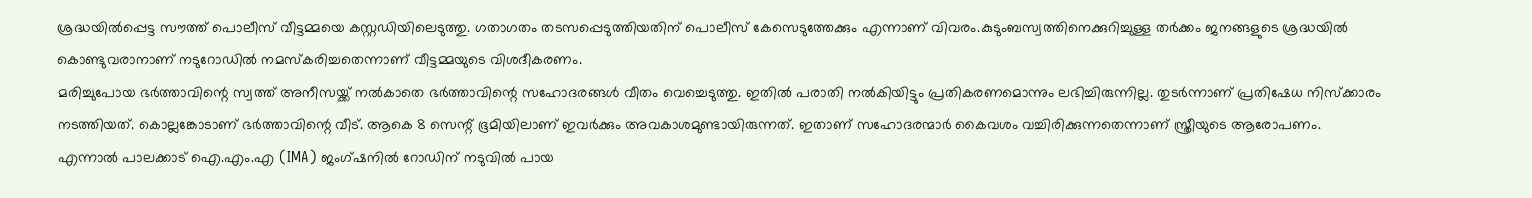ശ്രദ്ധയിൽപ്പെട്ട സൗത്ത് പൊലീസ് വീട്ടമ്മയെ കസ്റ്റഡിയിലെടുത്തു. ഗതാഗതം തടസപ്പെടുത്തിയതിന് പൊലീസ് കേസെടുത്തേക്കും എന്നാണ് വിവരം.കുടുംബസ്വത്തിനെക്കുറിച്ചുള്ള തർക്കം ജനങ്ങളുടെ ശ്രദ്ധയിൽ കൊണ്ടുവരാനാണ് നടുറോഡിൽ നമസ്കരിച്ചതെന്നാണ് വീട്ടമ്മയുടെ വിശദീകരണം.
മരിച്ചുപോയ ഭർത്താവിന്റെ സ്വത്ത് അനീസയ്ക്ക് നൽകാതെ ഭർത്താവിന്റെ സഹോദരങ്ങൾ വീതം വെച്ചെടുത്തു. ഇതിൽ പരാതി നൽകിയിട്ടും പ്രതികരണമൊന്നും ലഭിച്ചിരുന്നില്ല. തുടർന്നാണ് പ്രതിഷേധ നിസ്ക്കാരം നടത്തിയത്. കൊല്ലങ്കോടാണ് ഭർത്താവിന്റെ വീട്. ആകെ 8 സെന്റ് ഭൂമിയിലാണ് ഇവർക്കും അവകാശമുണ്ടായിരുന്നത്. ഇതാണ് സഹോദരന്മാർ കൈവശം വച്ചിരിക്കുന്നതെന്നാണ് സ്ത്രീയുടെ ആരോപണം.
എന്നാൽ പാലക്കാട് ഐ.എം.എ (IMA) ജംഗ്ഷനിൽ റോഡിന് നടുവിൽ പായ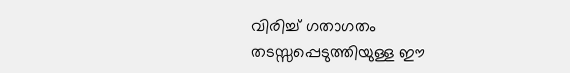വിരിച്ച് ഗതാഗതം തടസ്സപ്പെടുത്തിയുള്ള ഈ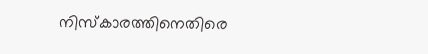നിസ്കാരത്തിനെതിരെ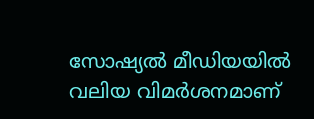സോഷ്യൽ മീഡിയയിൽ വലിയ വിമർശനമാണ്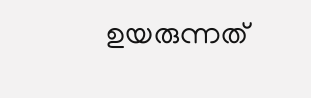ഉയരുന്നത്